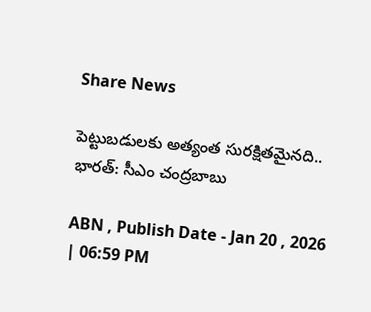Share News

పెట్టుబడులకు అత్యంత సురక్షితమైనది.. భారత్: సీఎం చంద్రబాబు

ABN , Publish Date - Jan 20 , 2026 | 06:59 PM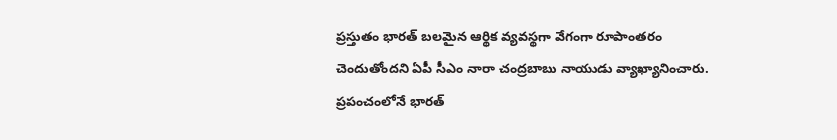ప్రస్తుతం భారత్ బలమైన ఆర్థిక వ్యవస్థగా వేగంగా రూపాంతరం చెందుతోందని ఏపీ సీఎం నారా చంద్రబాబు నాయుడు వ్యాఖ్యానించారు. ప్రపంచంలోనే భారత్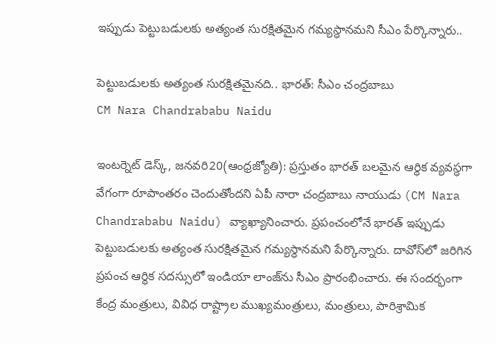ఇప్పుడు పెట్టుబడులకు అత్యంత సురక్షితమైన గమ్యస్థానమని సీఎం పేర్కొన్నారు..

పెట్టుబడులకు అత్యంత సురక్షితమైనది.. భారత్: సీఎం చంద్రబాబు
CM Nara Chandrababu Naidu

ఇంటర్నెట్ డెస్క్, జనవరి20(ఆంధ్రజ్యోతి): ప్రస్తుతం భారత్ బలమైన ఆర్థిక వ్యవస్థగా వేగంగా రూపాంతరం చెందుతోందని ఏపీ నారా చంద్రబాబు నాయుడు (CM Nara Chandrababu Naidu) వ్యాఖ్యానించారు. ప్రపంచంలోనే భారత్ ఇప్పుడు పెట్టుబడులకు అత్యంత సురక్షితమైన గమ్యస్థానమని పేర్కొన్నారు. దావోస్‌లో జరిగిన ప్రపంచ ఆర్థిక సదస్సులో ఇండియా లాంజ్‌ను సీఎం ప్రారంభించారు. ఈ సందర్భంగా కేంద్ర మంత్రులు, వివిధ రాష్ట్రాల ముఖ్యమంత్రులు, మంత్రులు, పారిశ్రామిక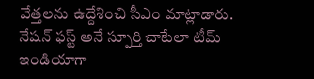వేత్తలను ఉద్దేశించి సీఎం మాట్లాడారు. నేషన్ ఫస్ట్ అనే స్పూర్తి చాటేలా టీమ్ ఇండియాగా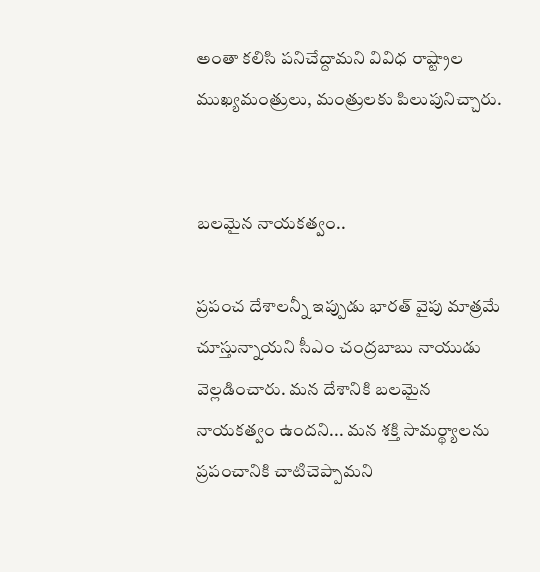అంతా కలిసి పనిచేద్దామని వివిధ రాష్ట్రాల ముఖ్యమంత్రులు, మంత్రులకు పిలుపునిచ్చారు.


బలమైన నాయకత్వం..

ప్రపంచ దేశాలన్నీ ఇప్పుడు భారత్ వైపు మాత్రమే చూస్తున్నాయని సీఎం చంద్రబాబు నాయుడు వెల్లడించారు. మన దేశానికి బలమైన నాయకత్వం ఉందని... మన శక్తి సామర్థ్యాలను ప్రపంచానికి చాటిచెప్పామని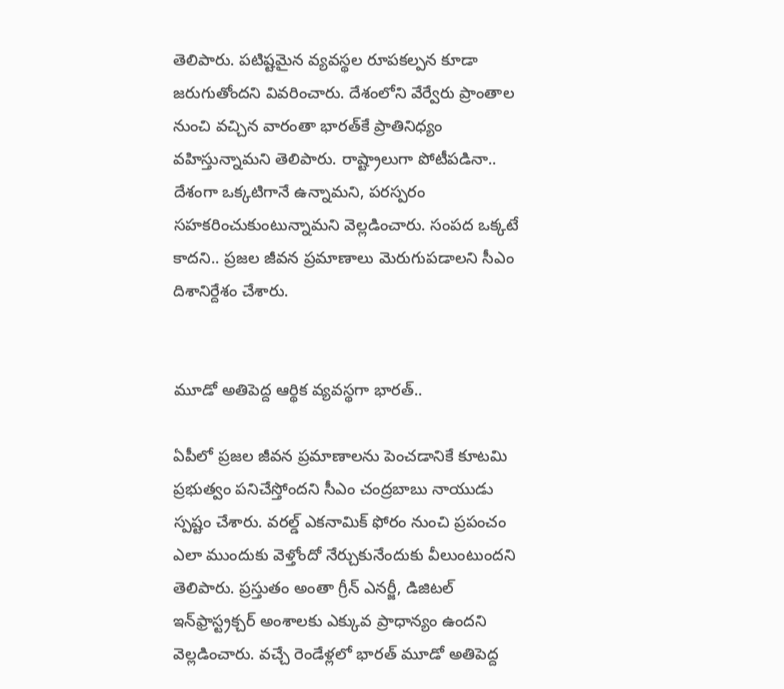తెలిపారు. పటిష్టమైన వ్యవస్థల రూపకల్పన కూడా జరుగుతోందని వివరించారు. దేశంలోని వేర్వేరు ప్రాంతాల నుంచి వచ్చిన వారంతా భారత్‌కే ప్రాతినిధ్యం వహిస్తున్నామని తెలిపారు. రాష్ట్రాలుగా పోటీపడినా.. దేశంగా ఒక్కటిగానే ఉన్నామని, పరస్పరం సహకరించుకుంటున్నామని వెల్లడించారు. సంపద ఒక్కటే కాదని.. ప్రజల జీవన ప్రమాణాలు మెరుగుపడాలని సీఎం దిశానిర్దేశం చేశారు.


మూడో అతిపెద్ద ఆర్థిక వ్యవస్థగా భారత్..

ఏపీలో ప్రజల జీవన ప్రమాణాలను పెంచడానికే కూటమి ప్రభుత్వం పనిచేస్తోందని సీఎం చంద్రబాబు నాయుడు స్పష్టం చేశారు. వరల్డ్ ఎకనామిక్ ఫోరం నుంచి ప్రపంచం ఎలా ముందుకు వెళ్తోందో నేర్చుకునేందుకు వీలుంటుందని తెలిపారు. ప్రస్తుతం అంతా గ్రీన్ ఎనర్జీ, డిజిటల్ ఇన్‌ఫ్రాస్ట్రక్చర్ అంశాలకు ఎక్కువ ప్రాధాన్యం ఉందని వెల్లడించారు. వచ్చే రెండేళ్లలో భారత్ మూడో అతిపెద్ద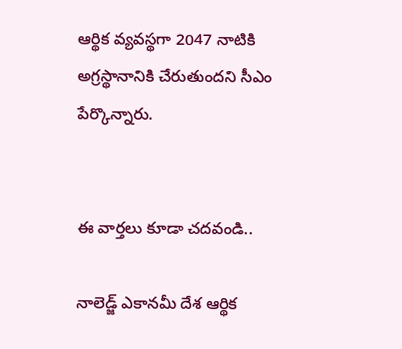ఆర్థిక వ్యవస్థగా 2047 నాటికి అగ్రస్థానానికి చేరుతుందని సీఎం పేర్కొన్నారు.


ఈ వార్తలు కూడా చదవండి..

నాలెడ్జ్ ఎకానమీ దేశ ఆర్థిక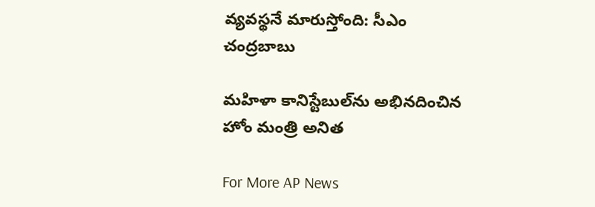వ్యవస్థనే మారుస్తోంది: సీఎం చంద్రబాబు

మహిళా కానిస్టేబుల్‌ను అభినదించిన హోం మంత్రి అనిత

For More AP News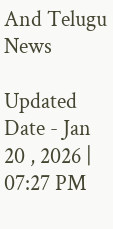And Telugu News

Updated Date - Jan 20 , 2026 | 07:27 PM